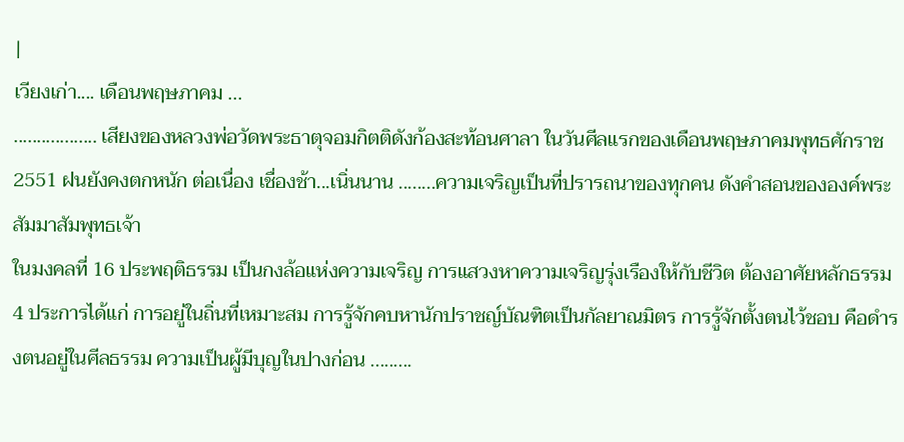|
เวียงเก่า.... เดือนพฤษภาคม ...
.................. เสียงของหลวงพ่อวัดพระธาตุจอมกิตติดังก้องสะท้อนศาลา ในวันศีลแรกของเดือนพฤษภาคมพุทธศักราช 2551 ฝนยังคงตกหนัก ต่อเนื่อง เชื่องช้า...เนิ่นนาน ........ความเจริญเป็นที่ปรารถนาของทุกคน ดังคำสอนขององค์พระสัมมาสัมพุทธเจ้า
ในมงคลที่ 16 ประพฤติธรรม เป็นกงล้อแห่งความเจริญ การแสวงหาความเจริญรุ่งเรืองให้กับชีวิต ต้องอาศัยหลักธรรม 4 ประการได้แก่ การอยู่ในถิ่นที่เหมาะสม การรู้จักคบหานักปราชญ์บัณฑิตเป็นกัลยาณมิตร การรู้จักตั้งตนไว้ชอบ คือดำรงตนอยู่ในศีลธรรม ความเป็นผู้มีบุญในปางก่อน .........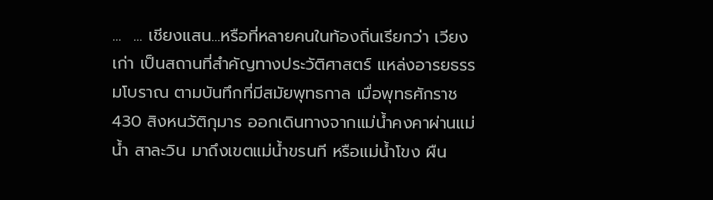...  ... เชียงแสน...หรือที่หลายคนในท้องถิ่นเรียกว่า เวียงเก่า เป็นสถานที่สำคัญทางประวัติศาสตร์ แหล่งอารยธรรมโบราณ ตามบันทึกที่มีสมัยพุทธกาล เมื่อพุทธศักราช 430 สิงหนวัติกุมาร ออกเดินทางจากแม่น้ำคงคาผ่านแม่น้ำ สาละวิน มาถึงเขตแม่น้ำขรนที หรือแม่น้ำโขง ผืน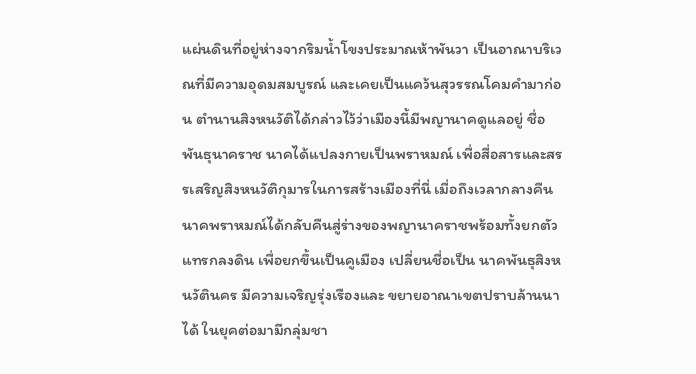แผ่นดินที่อยู่ห่างจากริมน้ำโขงประมาณห้าพันวา เป็นอาณาบริเวณที่มีความอุดมสมบูรณ์ และเคยเป็นแคว้นสุวรรณโคมคำมาก่อน ตำนานสิงหนวัติได้กล่าวไว้ว่าเมืองนี้มีพญานาคดูแลอยู่ ชื่อพันธุนาคราช นาคได้แปลงกายเป็นพราหมณ์ เพื่อสื่อสารและสรรเสริญสิงหนวัติกุมารในการสร้างเมืองที่นี่ เมื่อถึงเวลากลางคืนนาคพราหมณ์ได้กลับคืนสู่ร่างของพญานาคราชพร้อมทั้งยกตัวแทรกลงดิน เพื่อยกขึ้นเป็นคูเมือง เปลี่ยนชื่อเป็น นาคพันธุสิงหนวัตินคร มีความเจริญรุ่งเรืองและ ขยายอาณาเขตปราบล้านนาได้ ในยุคต่อมามีกลุ่มชา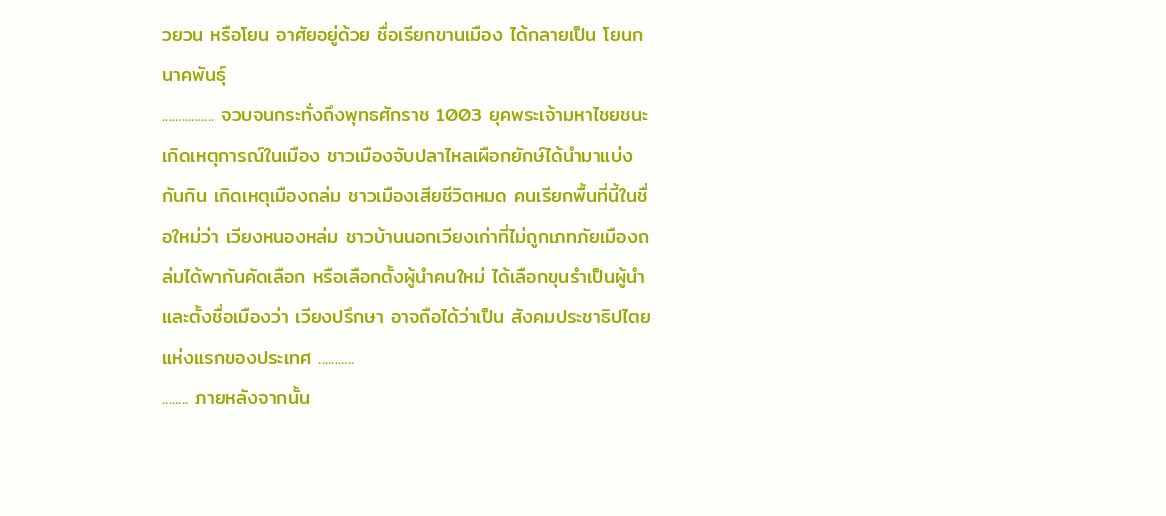วยวน หรือโยน อาศัยอยู่ด้วย ชื่อเรียกขานเมือง ได้กลายเป็น โยนกนาคพันธุ์
................ จวบจนกระทั่งถึงพุทธศักราช 1003 ยุคพระเจ้ามหาไชยชนะ เกิดเหตุการณ์ในเมือง ชาวเมืองจับปลาไหลเผือกยักษ์ได้นำมาแบ่งกันกิน เกิดเหตุเมืองถล่ม ชาวเมืองเสียชีวิตหมด คนเรียกพื้นที่นี้ในชื่อใหม่ว่า เวียงหนองหล่ม ชาวบ้านนอกเวียงเก่าที่ไม่ถูกเภทภัยเมืองถล่มได้พากันคัดเลือก หรือเลือกตั้งผู้นำคนใหม่ ได้เลือกขุนรำเป็นผู้นำ และตั้งชื่อเมืองว่า เวียงปรึกษา อาจถือได้ว่าเป็น สังคมประชาธิปไตยแห่งแรกของประเทศ ...........
........ ภายหลังจากนั้น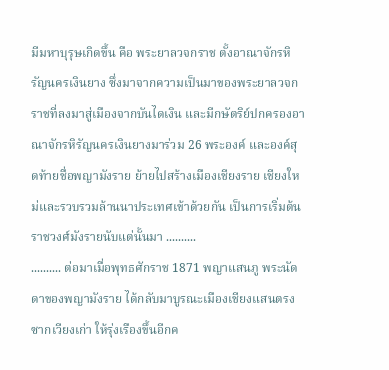มีมหาบุรุษเกิดขึ้น คือ พระยาลวจกราช ตั้งอาณาจักรหิรัญนครเงินยาง ซึ่งมาจากความเป็นมาของพระยาลวจกราชที่ลงมาสู่เมืองจากบันไดเงิน และมีกษัตริย์ปกครองอาณาจักรหิรัญนครเงินยางมาร่วม 26 พระองค์ และองค์สุดท้ายชื่อพญามังราย ย้ายไปสร้างเมืองเชียงราย เชียงใหม่และรวบรวมล้านนาประเทศเข้าด้วยกัน เป็นการเริ่มต้นราชวงศ์มังรายนับแต่นั้นมา ..........
.......... ต่อมาเมื่อพุทธศักราช 1871 พญาแสนภู พระนัดดาของพญามังราย ได้กลับมาบูรณะเมืองเชียงแสนตรงซากเวียงเก่า ให้รุ่งเรืองขึ้นอีกค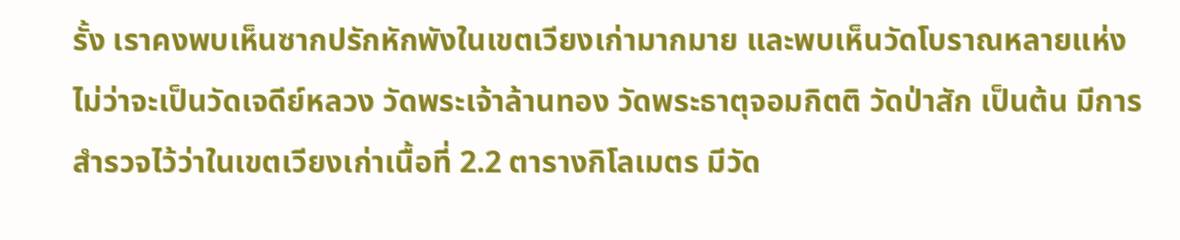รั้ง เราคงพบเห็นซากปรักหักพังในเขตเวียงเก่ามากมาย และพบเห็นวัดโบราณหลายแห่ง ไม่ว่าจะเป็นวัดเจดีย์หลวง วัดพระเจ้าล้านทอง วัดพระธาตุจอมกิตติ วัดป่าสัก เป็นต้น มีการสำรวจไว้ว่าในเขตเวียงเก่าเนื้อที่ 2.2 ตารางกิโลเมตร มีวัด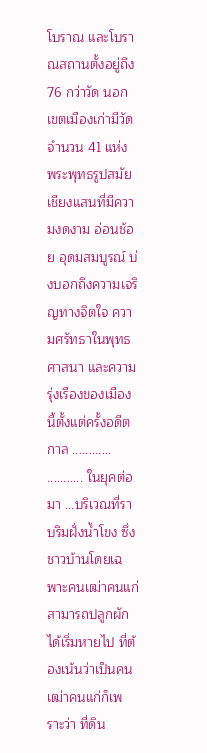โบราณ และโบราณสถานตั้งอยู่ถึง 76 กว่าวัด นอกเขตเมืองเก่ามีวัดจำนวน 41 แห่ง พระพุทธรูปสมัยเชียงแสนที่มีความงดงาม อ่อนช้อย อุดมสมบูรณ์ บ่งบอกถึงความเจริญทางจิตใจ ความศรัทธาในพุทธศาสนา และความรุ่งเรืองของเมืองนี้ตั้งแต่ครั้งอดีตกาล ............
........... ในยุคต่อมา ...บริเวณที่ราบริมฝั่งน้ำโขง ซึ่งชาวบ้านโดยเฉพาะคนเฒ่าคนแก่สามารถปลูกผักได้เริ่มหายไป ที่ต้องเน้นว่าเป็นคนเฒ่าคนแก่ก็เพราะว่า ที่ดิน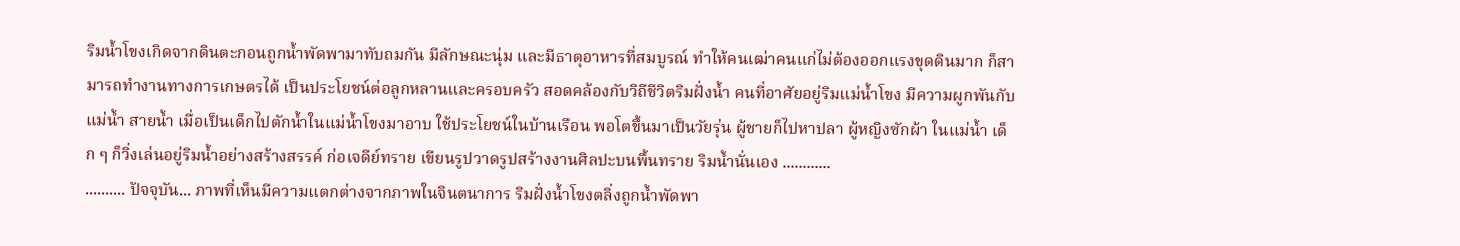ริมน้ำโขงเกิดจากดินตะกอนถูกน้ำพัดพามาทับถมกัน มีลักษณะนุ่ม และมีธาตุอาหารที่สมบูรณ์ ทำให้คนเฒ่าคนแก่ไม่ต้องออกแรงขุดดินมาก ก็สามารถทำงานทางการเกษตรได้ เป็นประโยชน์ต่อลูกหลานและครอบครัว สอดคล้องกับวิถีชีวิตริมฝั่งน้ำ คนที่อาศัยอยู่ริมแม่น้ำโขง มีความผูกพันกับแม่น้ำ สายน้ำ เมื่อเป็นเด็กไปตักน้ำในแม่น้ำโขงมาอาบ ใช้ประโยชน์ในบ้านเรือน พอโตขึ้นมาเป็นวัยรุ่น ผู้ชายก็ไปหาปลา ผู้หญิงซักผ้า ในแม่น้ำ เด็ก ๆ ก็วิ่งเล่นอยู่ริมน้ำอย่างสร้างสรรค์ ก่อเจดีย์ทราย เขียนรูปวาดรูปสร้างงานศิลปะบนพื้นทราย ริมน้ำนั่นเอง ............
.......... ปัจจุบัน... ภาพที่เห็นมีความแตกต่างจากภาพในจินตนาการ ริมฝั่งน้ำโขงตลิ่งถูกน้ำพัดพา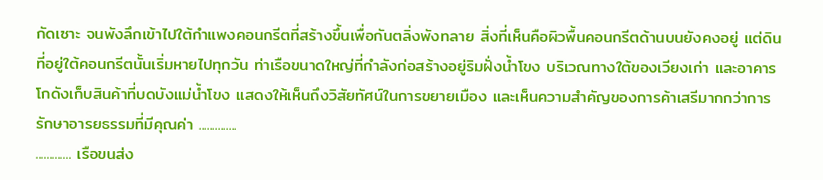กัดเซาะ จนพังลึกเข้าไปใต้กำแพงคอนกรีตที่สร้างขึ้นเพื่อกันตลิ่งพังทลาย สิ่งที่เห็นคือผิวพื้นคอนกรีตด้านบนยังคงอยู่ แต่ดินที่อยู่ใต้คอนกรีตนั้นเริ่มหายไปทุกวัน ท่าเรือขนาดใหญ่ที่กำลังก่อสร้างอยู่ริมฝั่งน้ำโขง บริเวณทางใต้ของเวียงเก่า และอาคารโกดังเก็บสินค้าที่บดบังแม่น้ำโขง แสดงให้เห็นถึงวิสัยทัศน์ในการขยายเมือง และเห็นความสำคัญของการค้าเสรีมากกว่าการรักษาอารยธรรมที่มีคุณค่า ..............
............. เรือขนส่ง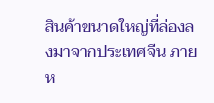สินค้าขนาดใหญ่ที่ล่องลงมาจากประเทศจีน ภายห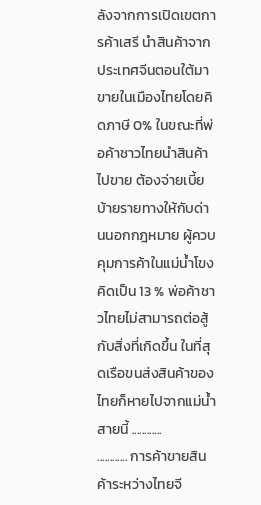ลังจากการเปิดเขตการค้าเสรี นำสินค้าจากประเทศจีนตอนใต้มาขายในเมืองไทยโดยคิดภาษี 0% ในขณะที่พ่อค้าชาวไทยนำสินค้าไปขาย ต้องจ่ายเบี้ยบ้ายรายทางให้กับด่านนอกกฎหมาย ผู้ควบคุมการค้าในแม่น้ำโขง คิดเป็น 13 % พ่อค้าชาวไทยไม่สามารถต่อสู้กับสิ่งที่เกิดขึ้น ในที่สุดเรือขนส่งสินค้าของไทยก็หายไปจากแม่น้ำสายนี้ ............
............ การค้าขายสินค้าระหว่างไทยจี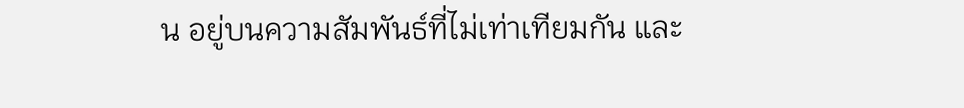น อยู่บนความสัมพันธ์ที่ไม่เท่าเทียมกัน และ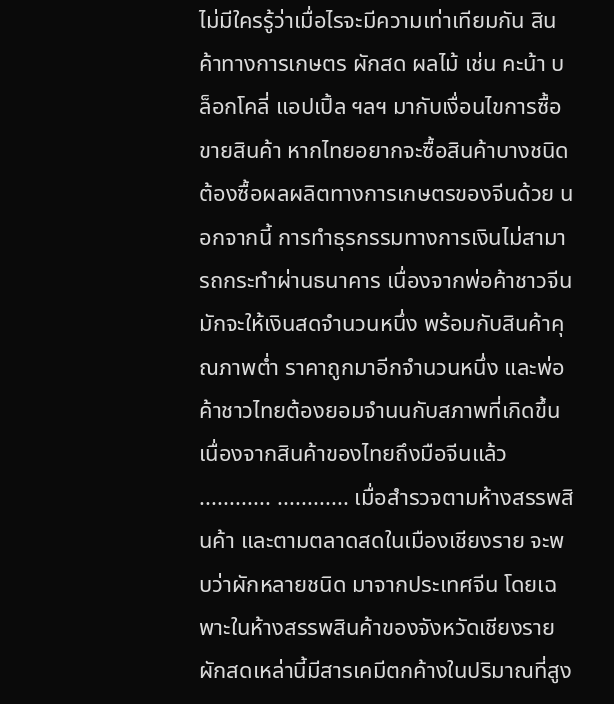ไม่มีใครรู้ว่าเมื่อไรจะมีความเท่าเทียมกัน สินค้าทางการเกษตร ผักสด ผลไม้ เช่น คะน้า บล็อกโคลี่ แอปเปิ้ล ฯลฯ มากับเงื่อนไขการซื้อขายสินค้า หากไทยอยากจะซื้อสินค้าบางชนิด ต้องซื้อผลผลิตทางการเกษตรของจีนด้วย นอกจากนี้ การทำธุรกรรมทางการเงินไม่สามารถกระทำผ่านธนาคาร เนื่องจากพ่อค้าชาวจีนมักจะให้เงินสดจำนวนหนึ่ง พร้อมกับสินค้าคุณภาพต่ำ ราคาถูกมาอีกจำนวนหนึ่ง และพ่อค้าชาวไทยต้องยอมจำนนกับสภาพที่เกิดขึ้น เนื่องจากสินค้าของไทยถึงมือจีนแล้ว ............ ............ เมื่อสำรวจตามห้างสรรพสินค้า และตามตลาดสดในเมืองเชียงราย จะพบว่าผักหลายชนิด มาจากประเทศจีน โดยเฉพาะในห้างสรรพสินค้าของจังหวัดเชียงราย ผักสดเหล่านี้มีสารเคมีตกค้างในปริมาณที่สูง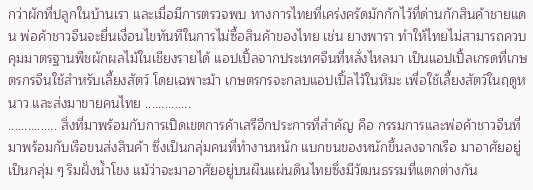กว่าผักที่ปลูกในบ้านเรา และเมื่อมีการตรวจพบ ทางการไทยที่เคร่งครัดมักกักไว้ที่ด่านกักสินค้าชายแดน พ่อค้าชาวจีนจะยื่นเงื่อนไขทันทีในการไม่ซื้อสินค้าของไทย เช่น ยางพารา ทำให้ไทยไม่สามารถควบคุมมาตรฐานพืชผักผลไม้ในเชียงรายได้ แอปเปิ้ลจากประเทศจีนที่หลั่งไหลมา เป็นแอปเปิ้ลเกรดที่เกษตรกรจีนใช้สำหรับเลี้ยงสัตว์ โดยเฉพาะม้า เกษตรกรจะกลบแอปเปิ้ลไว้ในหิมะ เพื่อใช้เลี้ยงสัตว์ในฤดูหนาว และส่งมาขายคนไทย ..............
............... สิ่งที่มาพร้อมกับการเปิดเขตการค้าเสรีอีกประการที่สำคัญ คือ กรรมการและพ่อค้าชาวจีนที่มาพร้อมกับเรือขนส่งสินค้า ซึ่งเป็นกลุ่มคนที่ทำงานหนัก แบกขนของหนักขึ้นลงจากเรือ มาอาศัยอยู่เป็นกลุ่ม ๆ ริมฝั่งน้ำโขง แม้ว่าจะมาอาศัยอยู่บนผืนแผ่นดินไทยซึ่งมีวัฒนธรรมที่แตกต่างกัน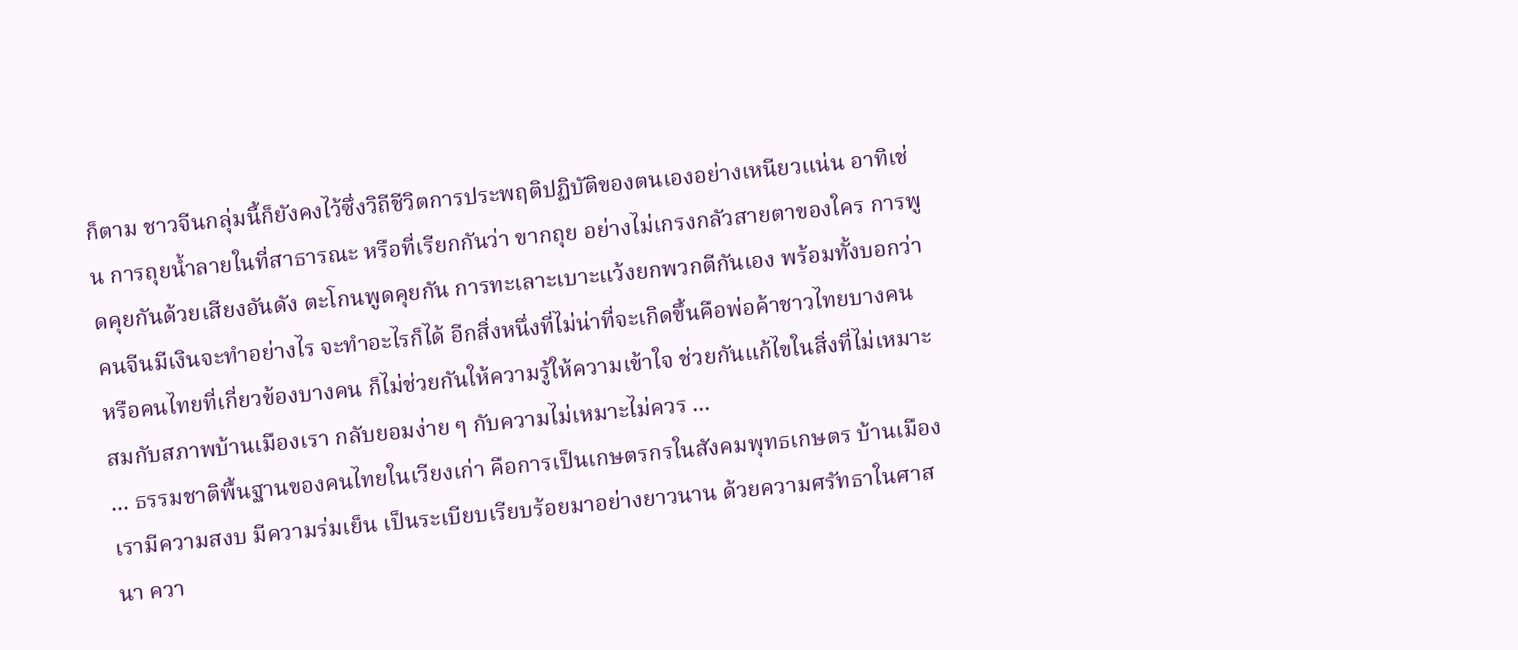ก็ตาม ชาวจีนกลุ่มนี้ก็ยังคงไว้ซึ่งวิถีชีวิตการประพฤติปฏิบัติของตนเองอย่างเหนียวแน่น อาทิเช่น การถุยน้ำลายในที่สาธารณะ หรือที่เรียกกันว่า ขากถุย อย่างไม่เกรงกลัวสายตาของใคร การพูดคุยกันด้วยเสียงอันดัง ตะโกนพูดคุยกัน การทะเลาะเบาะแว้งยกพวกตีกันเอง พร้อมทั้งบอกว่าคนจีนมีเงินจะทำอย่างไร จะทำอะไรก็ได้ อีกสิ่งหนึ่งที่ไม่น่าที่จะเกิดขึ้นคือพ่อค้าชาวไทยบางคน หรือคนไทยที่เกี่ยวข้องบางคน ก็ไม่ช่วยกันให้ความรู้ให้ความเข้าใจ ช่วยกันแก้ไขในสิ่งที่ไม่เหมาะสมกับสภาพบ้านเมืองเรา กลับยอมง่าย ๆ กับความไม่เหมาะไม่ควร ...
... ธรรมชาติพื้นฐานของคนไทยในเวียงเก่า คือการเป็นเกษตรกรในสังคมพุทธเกษตร บ้านเมืองเรามีความสงบ มีความร่มเย็น เป็นระเบียบเรียบร้อยมาอย่างยาวนาน ด้วยความศรัทธาในศาสนา ควา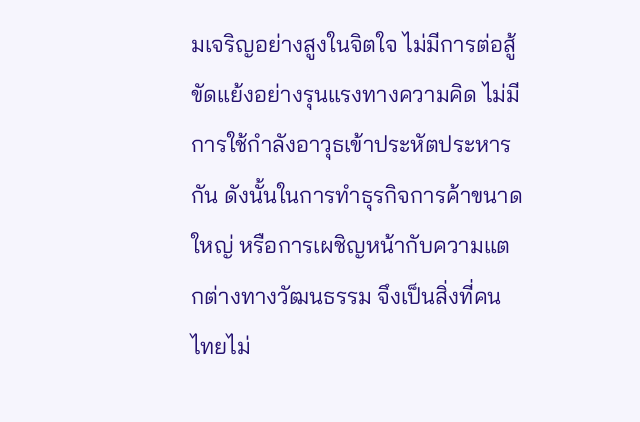มเจริญอย่างสูงในจิตใจ ไม่มีการต่อสู้ขัดแย้งอย่างรุนแรงทางความคิด ไม่มีการใช้กำลังอาวุธเข้าประหัตประหารกัน ดังนั้นในการทำธุรกิจการค้าขนาดใหญ่ หรือการเผชิญหน้ากับความแตกต่างทางวัฒนธรรม จึงเป็นสิ่งที่คนไทยไม่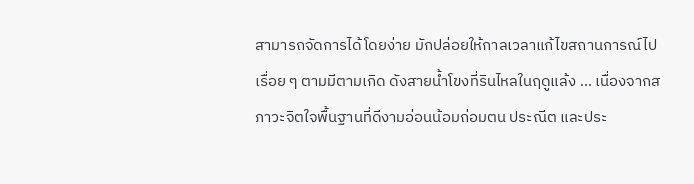สามารถจัดการได้โดยง่าย มักปล่อยให้กาลเวลาแก้ไขสถานการณ์ไปเรื่อย ๆ ตามมีตามเกิด ดังสายน้ำโขงที่รินไหลในฤดูแล้ง ... เนื่องจากสภาวะจิตใจพื้นฐานที่ดีงามอ่อนน้อมถ่อมตน ประณีต และประ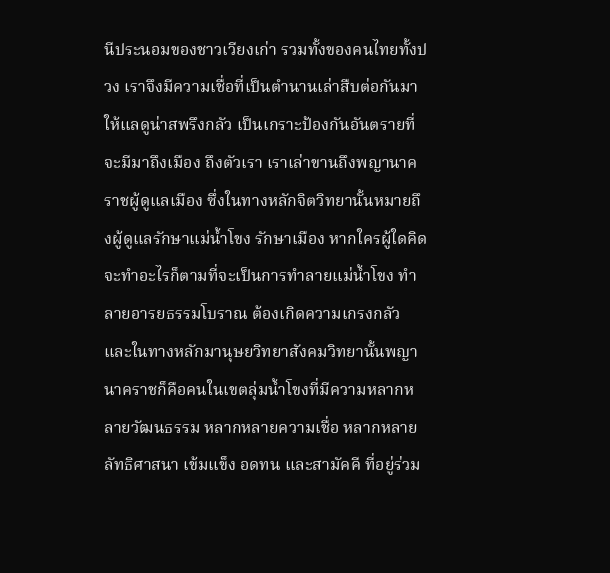นีประนอมของชาวเวียงเก่า รวมทั้งของคนไทยทั้งปวง เราจึงมีความเชื่อที่เป็นตำนานเล่าสืบต่อกันมาให้แลดูน่าสพรึงกลัว เป็นเกราะป้องกันอันตรายที่จะมีมาถึงเมือง ถึงตัวเรา เราเล่าขานถึงพญานาคราชผู้ดูแลเมือง ซึ่งในทางหลักจิตวิทยานั้นหมายถึงผู้ดูแลรักษาแม่น้ำโขง รักษาเมือง หากใครผู้ใดคิดจะทำอะไรก็ตามที่จะเป็นการทำลายแม่น้ำโขง ทำลายอารยธรรมโบราณ ต้องเกิดความเกรงกลัว และในทางหลักมานุษยวิทยาสังคมวิทยานั้นพญานาคราชก็คือคนในเขตลุ่มน้ำโขงที่มีความหลากหลายวัฒนธรรม หลากหลายความเชื่อ หลากหลายลัทธิศาสนา เข้มแข็ง อดทน และสามัคคี ที่อยู่ร่วม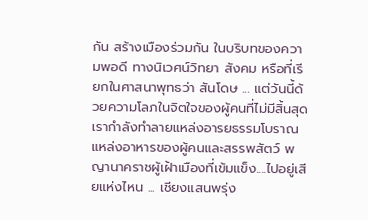กัน สร้างเมืองร่วมกัน ในบริบทของความพอดี ทางนิเวศน์วิทยา สังคม หรือที่เรียกในศาสนาพุทธว่า สันโดษ ... แต่วันนี้ด้วยความโลภในจิตใจของผู้คนที่ไม่มีสิ้นสุด เรากำลังทำลายแหล่งอารยธรรมโบราณ แหล่งอาหารของผู้คนและสรรพสัตว์ พญานาคราชผู้เฝ้าเมืองที่เข้มแข็ง....ไปอยู่เสียแห่งไหน ... เชียงแสนพรุ่ง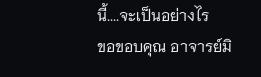นี้....จะเป็นอย่างไร
ขอขอบคุณ อาจารย์มิ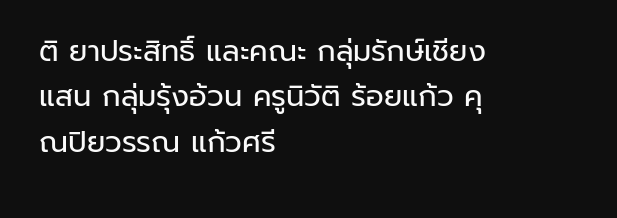ติ ยาประสิทธิ์ และคณะ กลุ่มรักษ์เชียงแสน กลุ่มรุ้งอ้วน ครูนิวัติ ร้อยแก้ว คุณปิยวรรณ แก้วศรี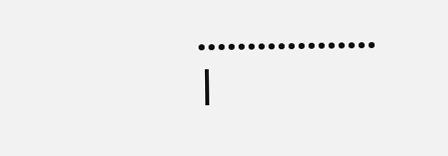..................
|